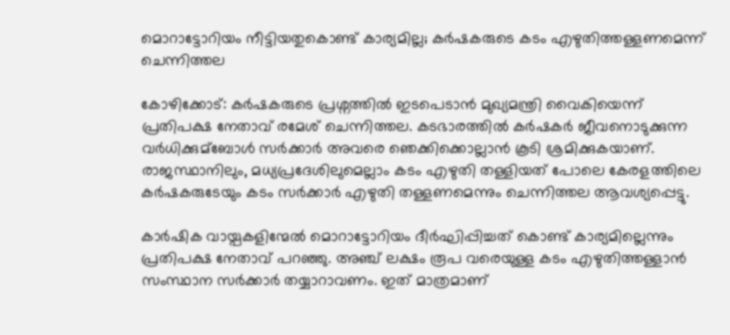മൊറാട്ടോറിയം നീട്ടിയതുകൊണ്ട് കാര്യമില്ല; കര്‍ഷകരുടെ കടം എഴുതിത്തള്ളണമെന്ന് ചെന്നിത്തല

കോഴിക്കോട്: കര്‍ഷകരുടെ പ്രശ്നത്തില്‍ ഇടപെടാന്‍ മുഖ്യമന്ത്രി വൈകിയെന്ന് പ്രതിപക്ഷ നേതാവ് രമേശ് ചെന്നിത്തല. കടഭാരത്തില്‍ കര്‍ഷകര്‍ ജീവനൊടുക്കുന്ന വര്‍ധിക്കുമ്ബോള്‍ സര്‍ക്കാര്‍ അവരെ ഞെക്കിക്കൊല്ലാന്‍ കൂടി ശ്രമിക്കുകയാണ്. രാജസ്ഥാനിലും, മധ്യപ്രദേശിലുമെല്ലാം കടം എഴുതി തള്ളിയത് പോലെ കേരളത്തിലെ കര്‍ഷകരുടേയും കടം സര്‍ക്കാര്‍ എഴുതി തള്ളണമെന്നും ചെന്നിത്തല ആവശ്യപ്പെട്ടു.

കാര്‍ഷിക വായ്പകളിന്മേല്‍ മൊറാട്ടോറിയം ദീര്‍ഘിപ്പിച്ചത് കൊണ്ട് കാര്യമില്ലെന്നും പ്രതിപക്ഷ നേതാവ് പറഞ്ഞു. അഞ്ച് ലക്ഷം രൂപ വരെയുള്ള കടം എഴുതിത്തള്ളാന്‍ സംസ്ഥാന സര്‍ക്കാര്‍ തയ്യാറാവണം. ഇത് മാത്രമാണ്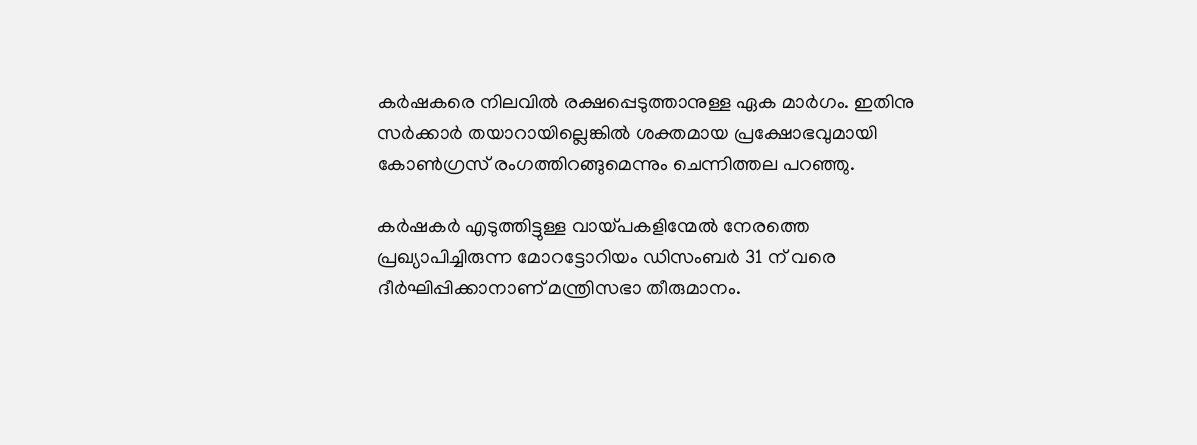കര്‍ഷകരെ നിലവില്‍ രക്ഷപ്പെടുത്താനുള്ള ഏക മാര്‍ഗം. ഇതിനു സര്‍ക്കാര്‍ തയാറായില്ലെങ്കില്‍ ശക്തമായ പ്രക്ഷോഭവുമായി കോണ്‍ഗ്രസ് രംഗത്തിറങ്ങുമെന്നും ചെന്നിത്തല പറഞ്ഞു.

കര്‍ഷകര്‍ എടുത്തിട്ടുള്ള വായ്പകളിന്മേല്‍‌ നേരത്തെ പ്രഖ്യാപിച്ചിരുന്ന മോറട്ടോറിയം ഡിസംബര്‍ 31 ന് വരെ ദീര്‍ഘിപ്പിക്കാനാണ് മന്ത്രിസഭാ തീരുമാനം.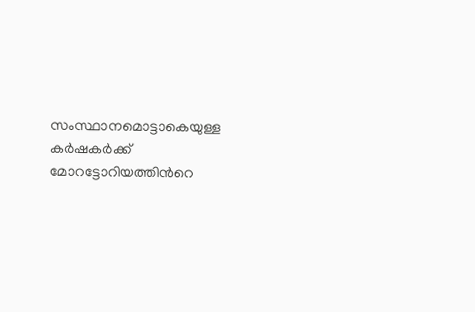സംസ്ഥാനമൊട്ടാകെയുള്ള കര്‍ഷകര്‍ക്ക് മോറട്ടോറിയത്തിന്‍റെ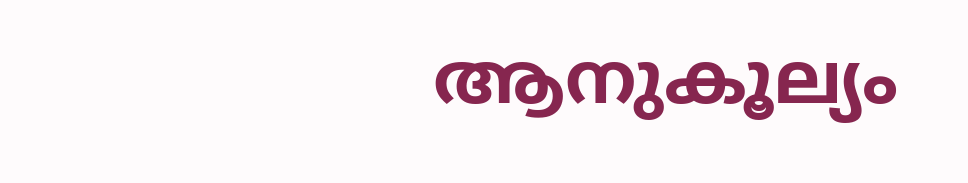ആനുകൂല്യം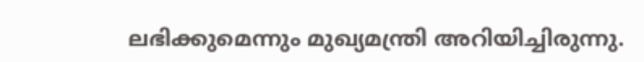ലഭിക്കുമെന്നും മുഖ്യമന്ത്രി അറിയിച്ചിരുന്നു.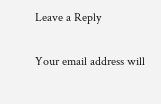Leave a Reply

Your email address will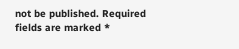not be published. Required fields are marked *